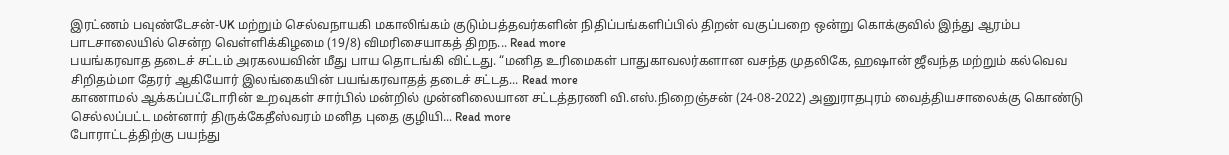இரட்ணம் பவுண்டேசன்-UK மற்றும் செல்வநாயகி மகாலிங்கம் குடும்பத்தவர்களின் நிதிப்பங்களிப்பில் திறன் வகுப்பறை ஒன்று கொக்குவில் இந்து ஆரம்ப பாடசாலையில் சென்ற வெள்ளிக்கிழமை (19/8) விமரிசையாகத் திறந... Read more
பயங்கரவாத தடைச் சட்டம் அரகலயவின் மீது பாய தொடங்கி விட்டது. “மனித உரிமைகள் பாதுகாவலர்களான வசந்த முதலிகே, ஹஷான் ஜீவந்த மற்றும் கல்வெவ சிறிதம்மா தேரர் ஆகியோர் இலங்கையின் பயங்கரவாதத் தடைச் சட்டத... Read more
காணாமல் ஆக்கப்பட்டோரின் உறவுகள் சார்பில் மன்றில் முன்னிலையான சட்டத்தரணி வி.எஸ்.நிறைஞ்சன் (24-08-2022) அனுராதபுரம் வைத்தியசாலைக்கு கொண்டு செல்லப்பட்ட மன்னார் திருக்கேதீஸ்வரம் மனித புதை குழியி... Read more
போராட்டத்திற்கு பயந்து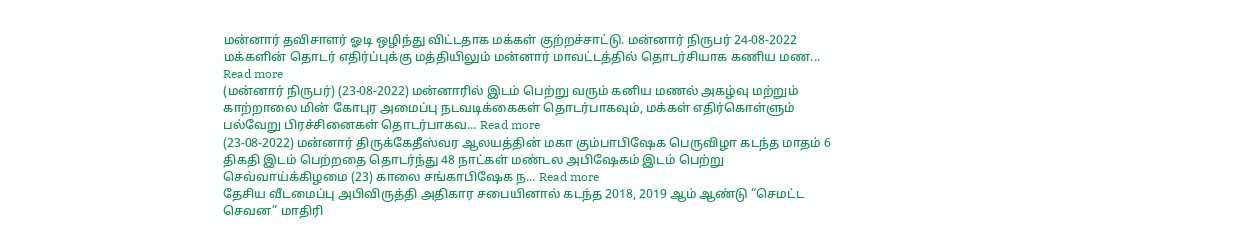மன்னார் தவிசாளர் ஓடி ஒழிந்து விட்டதாக மக்கள் குற்றச்சாட்டு. மன்னார் நிருபர் 24-08-2022 மக்களின் தொடர் எதிர்ப்புக்கு மத்தியிலும் மன்னார் மாவட்டத்தில் தொடர்சியாக கணிய மண... Read more
(மன்னார் நிருபர்) (23-08-2022) மன்னாரில் இடம் பெற்று வரும் கனிய மணல் அகழ்வு மற்றும் காற்றாலை மின் கோபுர அமைப்பு நடவடிக்கைகள் தொடர்பாகவும், மக்கள் எதிர்கொள்ளும் பல்வேறு பிரச்சினைகள் தொடர்பாகவ... Read more
(23-08-2022) மன்னார் திருக்கேதீஸ்வர ஆலயத்தின் மகா கும்பாபிஷேக பெருவிழா கடந்த மாதம் 6 திகதி இடம் பெற்றதை தொடர்ந்து 48 நாட்கள் மண்டல அபிஷேகம் இடம் பெற்று செவ்வாய்க்கிழமை (23) காலை சங்காபிஷேக ந... Read more
தேசிய வீடமைப்பு அபிவிருத்தி அதிகார சபையினால் கடந்த 2018, 2019 ஆம் ஆண்டு “செமட்ட செவன” மாதிரி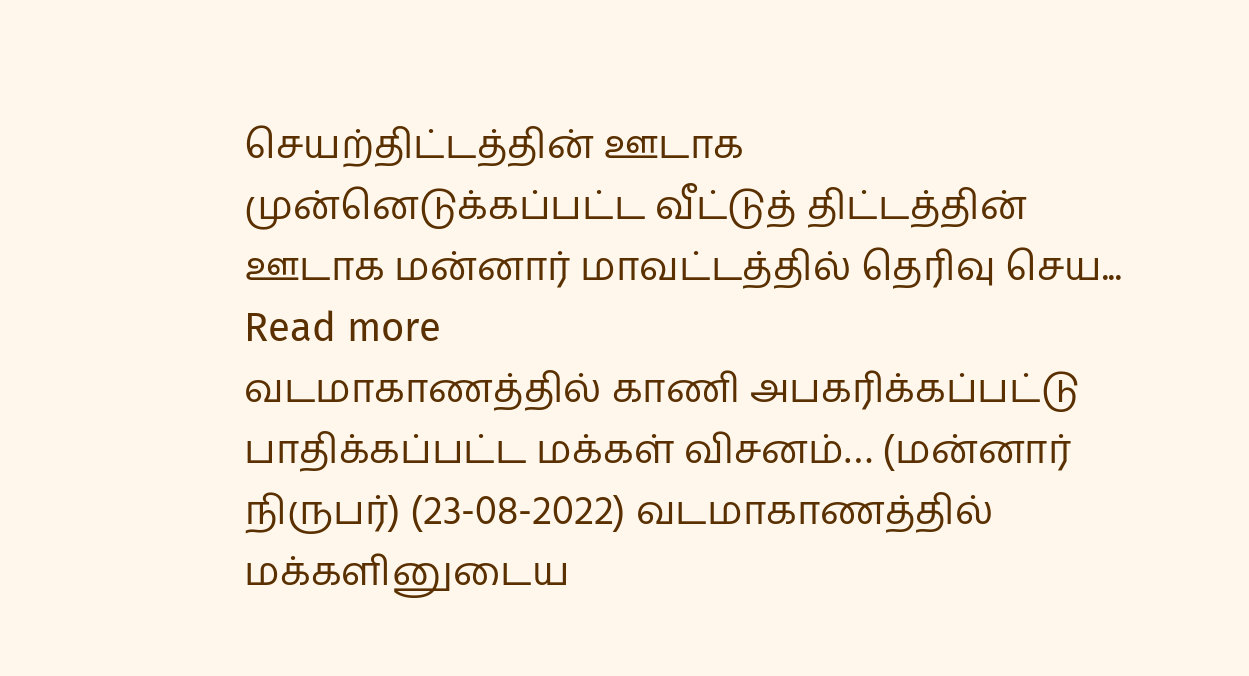செயற்திட்டத்தின் ஊடாக முன்னெடுக்கப்பட்ட வீட்டுத் திட்டத்தின் ஊடாக மன்னார் மாவட்டத்தில் தெரிவு செய... Read more
வடமாகாணத்தில் காணி அபகரிக்கப்பட்டு பாதிக்கப்பட்ட மக்கள் விசனம்… (மன்னார் நிருபர்) (23-08-2022) வடமாகாணத்தில் மக்களினுடைய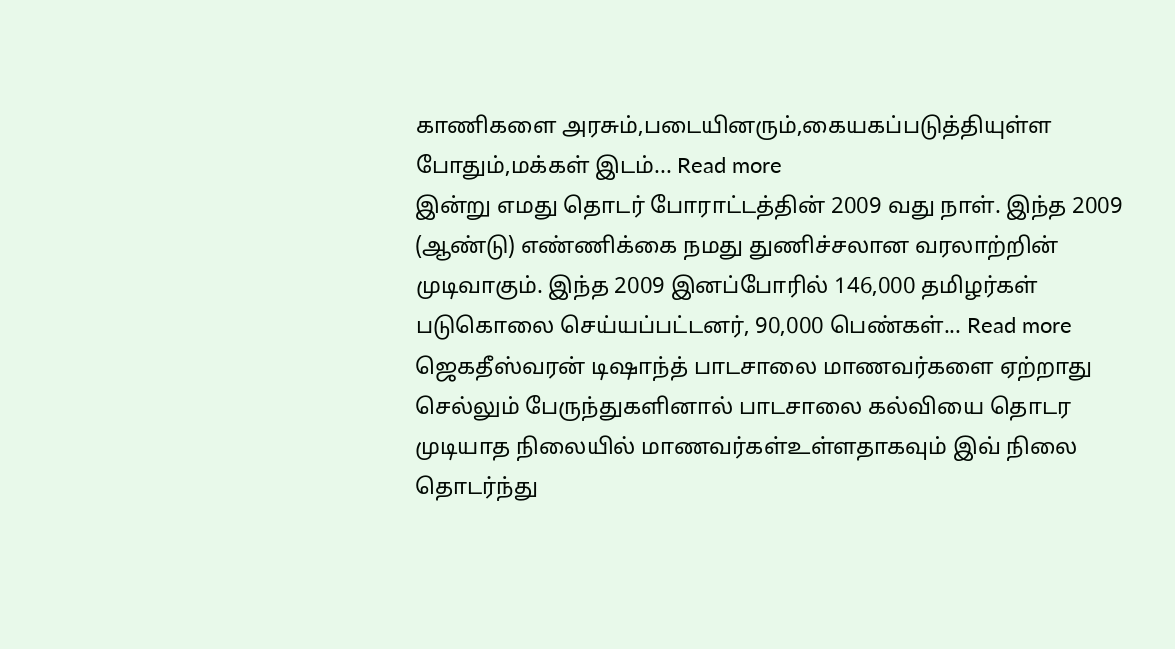காணிகளை அரசும்,படையினரும்,கையகப்படுத்தியுள்ள போதும்,மக்கள் இடம்... Read more
இன்று எமது தொடர் போராட்டத்தின் 2009 வது நாள். இந்த 2009 (ஆண்டு) எண்ணிக்கை நமது துணிச்சலான வரலாற்றின் முடிவாகும். இந்த 2009 இனப்போரில் 146,000 தமிழர்கள் படுகொலை செய்யப்பட்டனர், 90,000 பெண்கள்... Read more
ஜெகதீஸ்வரன் டிஷாந்த் பாடசாலை மாணவர்களை ஏற்றாது செல்லும் பேருந்துகளினால் பாடசாலை கல்வியை தொடர முடியாத நிலையில் மாணவர்கள்உள்ளதாகவும் இவ் நிலை தொடர்ந்து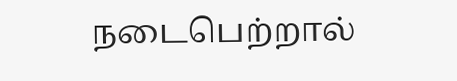நடைபெற்றால்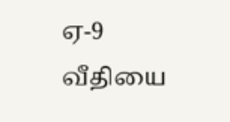ஏ-9 வீதியை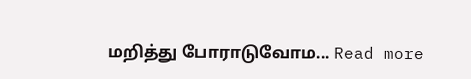மறித்து போராடுவோம... Read more